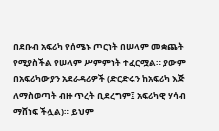በደቡብ አፍሪካ የሰሜኑ ጦርነት በሠላም መቋጨት የሚያስችል የሠላም ሥምምነት ተፈርሟል። ያውም በአፍሪካውያን አደራዳሪዎች (ድርድሩን ከአፍሪካ እጅ ለማስወጣት ብዙ ጥረት ቢደረግም፤ አፍሪካዊ ሃሳብ ማሸነፍ ችሏል)። ይህም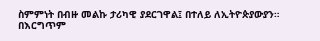ስምምነት በብዙ መልኩ ታሪካዊ ያደርገዋል፤ በተለይ ለኢትዮጵያውያን።
በእርግጥም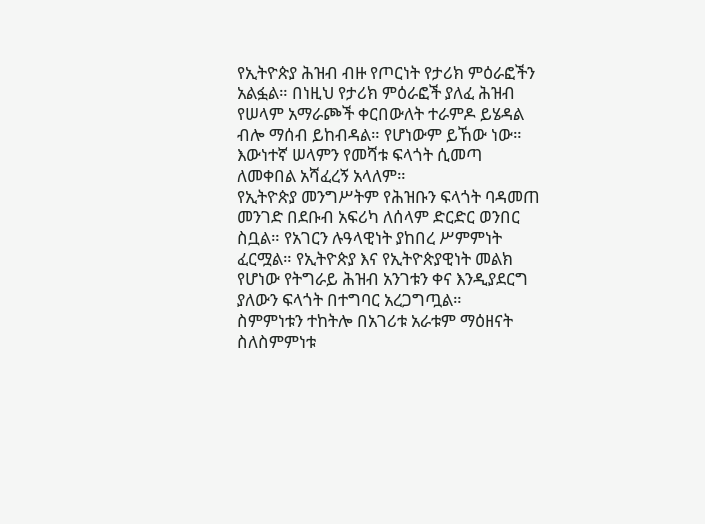የኢትዮጵያ ሕዝብ ብዙ የጦርነት የታሪክ ምዕራፎችን አልፏል። በነዚህ የታሪክ ምዕራፎች ያለፈ ሕዝብ የሠላም አማራጮች ቀርበውለት ተራምዶ ይሄዳል ብሎ ማሰብ ይከብዳል። የሆነውም ይኸው ነው። እውነተኛ ሠላምን የመሻቱ ፍላጎት ሲመጣ ለመቀበል አሻፈረኝ አላለም።
የኢትዮጵያ መንግሥትም የሕዝቡን ፍላጎት ባዳመጠ መንገድ በደቡብ አፍሪካ ለሰላም ድርድር ወንበር ስቧል። የአገርን ሉዓላዊነት ያከበረ ሥምምነት ፈርሟል። የኢትዮጵያ እና የኢትዮጵያዊነት መልክ የሆነው የትግራይ ሕዝብ አንገቱን ቀና እንዲያደርግ ያለውን ፍላጎት በተግባር አረጋግጧል።
ስምምነቱን ተከትሎ በአገሪቱ አራቱም ማዕዘናት ስለስምምነቱ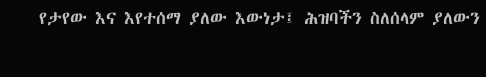የታየው እና እየተሰማ ያለው እውነታ፤ ሕዝባችን ስለሰላም ያለውን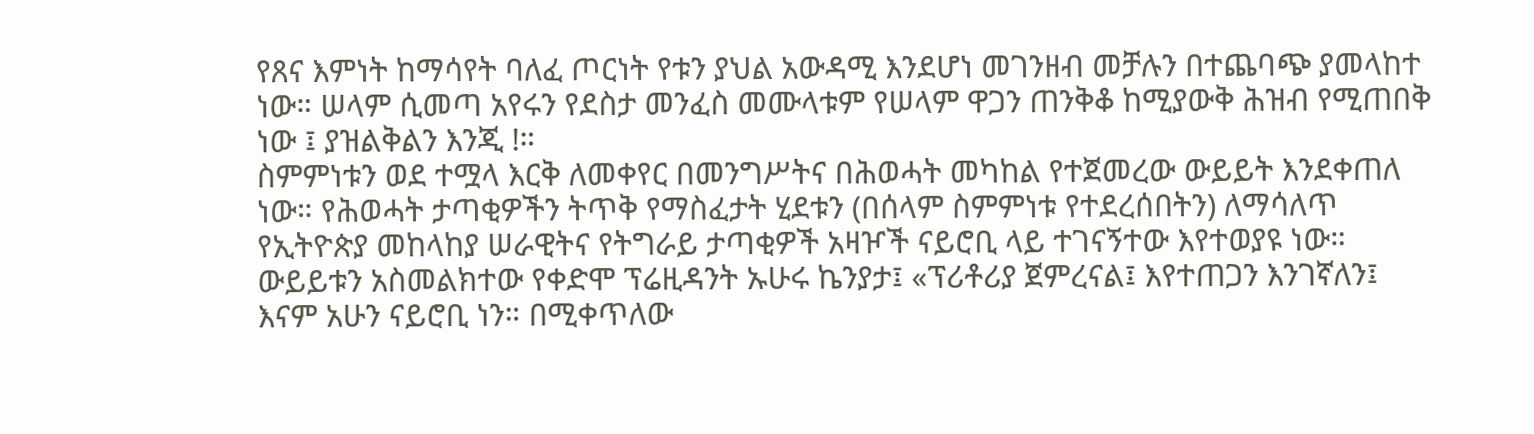የጸና እምነት ከማሳየት ባለፈ ጦርነት የቱን ያህል አውዳሚ እንደሆነ መገንዘብ መቻሉን በተጨባጭ ያመላከተ ነው። ሠላም ሲመጣ አየሩን የደስታ መንፈስ መሙላቱም የሠላም ዋጋን ጠንቅቆ ከሚያውቅ ሕዝብ የሚጠበቅ ነው ፤ ያዝልቅልን እንጂ !።
ስምምነቱን ወደ ተሟላ እርቅ ለመቀየር በመንግሥትና በሕወሓት መካከል የተጀመረው ውይይት እንደቀጠለ ነው። የሕወሓት ታጣቂዎችን ትጥቅ የማስፈታት ሂደቱን (በሰላም ስምምነቱ የተደረሰበትን) ለማሳለጥ የኢትዮጵያ መከላከያ ሠራዊትና የትግራይ ታጣቂዎች አዛዦች ናይሮቢ ላይ ተገናኝተው እየተወያዩ ነው።
ውይይቱን አስመልክተው የቀድሞ ፕሬዚዳንት ኡሁሩ ኬንያታ፤ «ፕሪቶሪያ ጀምረናል፤ እየተጠጋን እንገኛለን፤ እናም አሁን ናይሮቢ ነን። በሚቀጥለው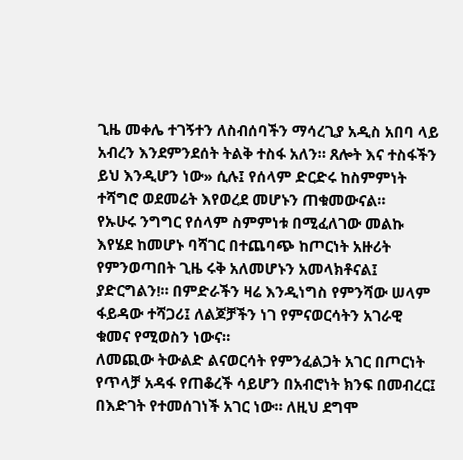ጊዜ መቀሌ ተገኝተን ለስብሰባችን ማሳረጊያ አዲስ አበባ ላይ አብረን እንደምንደሰት ትልቅ ተስፋ አለን። ጸሎት እና ተስፋችን ይህ እንዲሆን ነው» ሲሉ፤ የሰላም ድርድሩ ከስምምነት ተሻግሮ ወደመሬት እየወረደ መሆኑን ጠቁመውናል።
የኡሁሩ ንግግር የሰላም ስምምነቱ በሚፈለገው መልኩ እየሄደ ከመሆኑ ባሻገር በተጨባጭ ከጦርነት አዙሪት የምንወጣበት ጊዜ ሩቅ አለመሆኑን አመላክቶናል፤ ያድርግልን!። በምድራችን ዛሬ እንዲነግስ የምንሻው ሠላም ፋይዳው ተሻጋሪ፤ ለልጆቻችን ነገ የምናወርሳትን አገራዊ ቁመና የሚወስን ነውና።
ለመጪው ትውልድ ልናወርሳት የምንፈልጋት አገር በጦርነት የጥላቻ አዳፋ የጠቆረች ሳይሆን በአብሮነት ክንፍ በመብረር፤ በእድገት የተመሰገነች አገር ነው። ለዚህ ደግሞ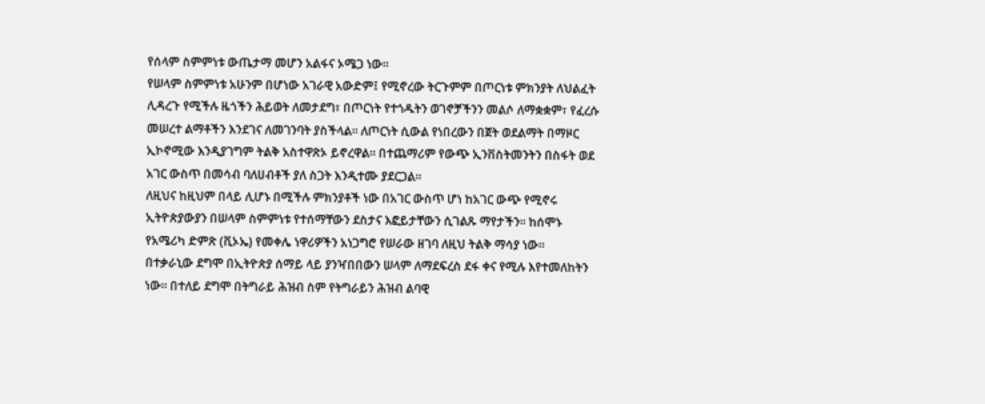የሰላም ስምምነቱ ውጤታማ መሆን አልፋና ኦሜጋ ነው።
የሠላም ስምምነቱ አሁንም በሆነው አገራዊ አውድም፤ የሚኖረው ትርጉምም በጦርነቱ ምክንያት ለህልፈት ሊዳረጉ የሚችሉ ዜጎችን ሕይወት ለመታደግ፣ በጦርነት የተጎዱትን ወገኖቻችንን መልሶ ለማቋቋም፣ የፈረሱ መሠረተ ልማቶችን እንደገና ለመገንባት ያስችላል። ለጦርነት ሲውል የነበረውን በጀት ወደልማት በማዞር ኢኮኖሚው እንዲያገግም ትልቅ አስተዋጽኦ ይኖረዋል። በተጨማሪም የውጭ ኢንቨስትመንትን በስፋት ወደ አገር ውስጥ በመሳብ ባለሀብቶች ያለ ስጋት እንዲተሙ ያደርጋል።
ለዚህና ከዚህም በላይ ሊሆኑ በሚችሉ ምክንያቶች ነው በአገር ውስጥ ሆነ ከአገር ውጭ የሚኖሩ ኢትዮጵያውያን በሠላም ስምምነቱ የተሰማቸውን ደስታና እፎይታቸውን ሲገልጹ ማየታችን። ከሰሞኑ የአሜሪካ ድምጽ (ቪኦኤ) የመቀሌ ነዋሪዎችን አነጋግሮ የሠራው ዘገባ ለዚህ ትልቅ ማሳያ ነው።
በተቃራኒው ደግሞ በኢትዮጵያ ሰማይ ላይ ያንዣበበውን ሠላም ለማደፍረስ ደፋ ቀና የሚሉ እየተመለከትን ነው። በተለይ ደግሞ በትግራይ ሕዝብ ስም የትግራይን ሕዝብ ልባዊ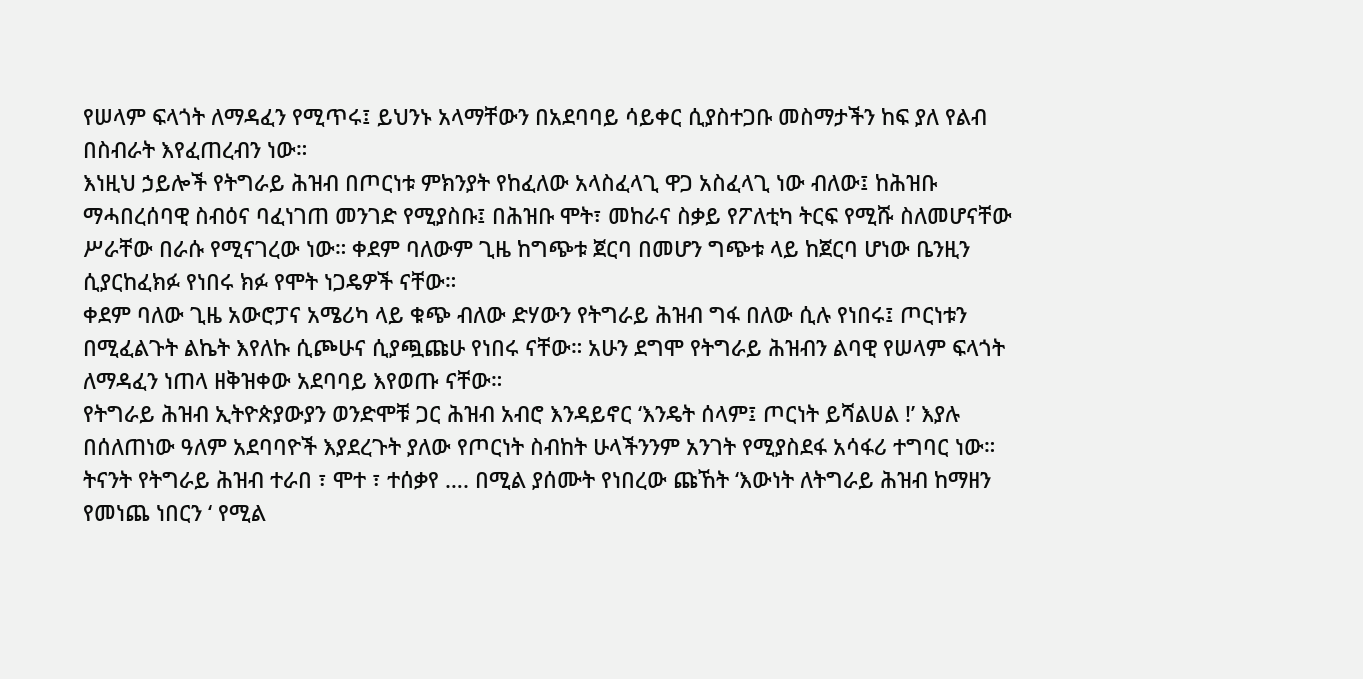የሠላም ፍላጎት ለማዳፈን የሚጥሩ፤ ይህንኑ አላማቸውን በአደባባይ ሳይቀር ሲያስተጋቡ መስማታችን ከፍ ያለ የልብ በስብራት እየፈጠረብን ነው።
እነዚህ ኃይሎች የትግራይ ሕዝብ በጦርነቱ ምክንያት የከፈለው አላስፈላጊ ዋጋ አስፈላጊ ነው ብለው፤ ከሕዝቡ ማሓበረሰባዊ ስብዕና ባፈነገጠ መንገድ የሚያስቡ፤ በሕዝቡ ሞት፣ መከራና ስቃይ የፖለቲካ ትርፍ የሚሹ ስለመሆናቸው ሥራቸው በራሱ የሚናገረው ነው። ቀደም ባለውም ጊዜ ከግጭቱ ጀርባ በመሆን ግጭቱ ላይ ከጀርባ ሆነው ቤንዚን ሲያርከፈክፉ የነበሩ ክፉ የሞት ነጋዴዎች ናቸው።
ቀደም ባለው ጊዜ አውሮፓና አሜሪካ ላይ ቁጭ ብለው ድሃውን የትግራይ ሕዝብ ግፋ በለው ሲሉ የነበሩ፤ ጦርነቱን በሚፈልጉት ልኬት እየለኩ ሲጮሁና ሲያጯጩሁ የነበሩ ናቸው። አሁን ደግሞ የትግራይ ሕዝብን ልባዊ የሠላም ፍላጎት ለማዳፈን ነጠላ ዘቅዝቀው አደባባይ እየወጡ ናቸው።
የትግራይ ሕዝብ ኢትዮጵያውያን ወንድሞቹ ጋር ሕዝብ አብሮ እንዳይኖር ‘እንዴት ሰላም፤ ጦርነት ይሻልሀል !’ እያሉ በሰለጠነው ዓለም አደባባዮች እያደረጉት ያለው የጦርነት ስብከት ሁላችንንም አንገት የሚያስደፋ አሳፋሪ ተግባር ነው። ትናንት የትግራይ ሕዝብ ተራበ ፣ ሞተ ፣ ተሰቃየ …. በሚል ያሰሙት የነበረው ጩኸት ‘እውነት ለትግራይ ሕዝብ ከማዘን የመነጨ ነበርን ‘ የሚል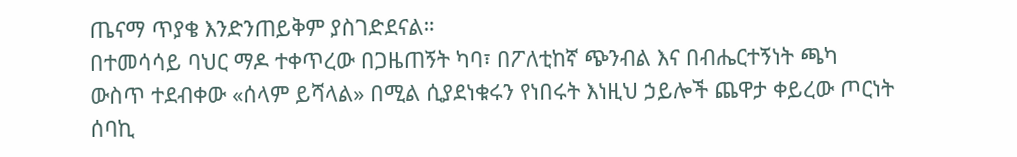ጤናማ ጥያቄ እንድንጠይቅም ያስገድደናል።
በተመሳሳይ ባህር ማዶ ተቀጥረው በጋዜጠኝት ካባ፣ በፖለቲከኛ ጭንብል እና በብሔርተኝነት ጫካ ውስጥ ተደብቀው «ሰላም ይሻላል» በሚል ሲያደነቁሩን የነበሩት እነዚህ ኃይሎች ጨዋታ ቀይረው ጦርነት ሰባኪ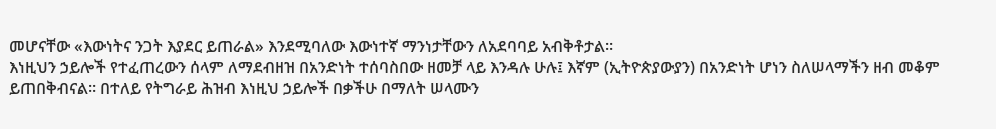መሆናቸው «እውነትና ንጋት እያደር ይጠራል» እንደሚባለው እውነተኛ ማንነታቸውን ለአደባባይ አብቅቶታል።
እነዚህን ኃይሎች የተፈጠረውን ሰላም ለማደብዘዝ በአንድነት ተሰባስበው ዘመቻ ላይ እንዳሉ ሁሉ፤ እኛም (ኢትዮጵያውያን) በአንድነት ሆነን ስለሠላማችን ዘብ መቆም ይጠበቅብናል። በተለይ የትግራይ ሕዝብ እነዚህ ኃይሎች በቃችሁ በማለት ሠላሙን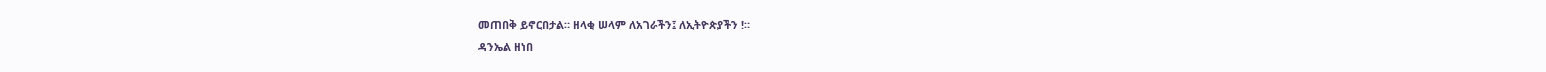መጠበቅ ይኖርበታል። ዘላቂ ሠላም ለአገራችን፤ ለኢትዮጵያችን !።
ዳንኤል ዘነበ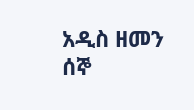አዲስ ዘመን ሰኞ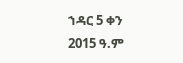ኀዳር 5 ቀን 2015 ዓ.ም